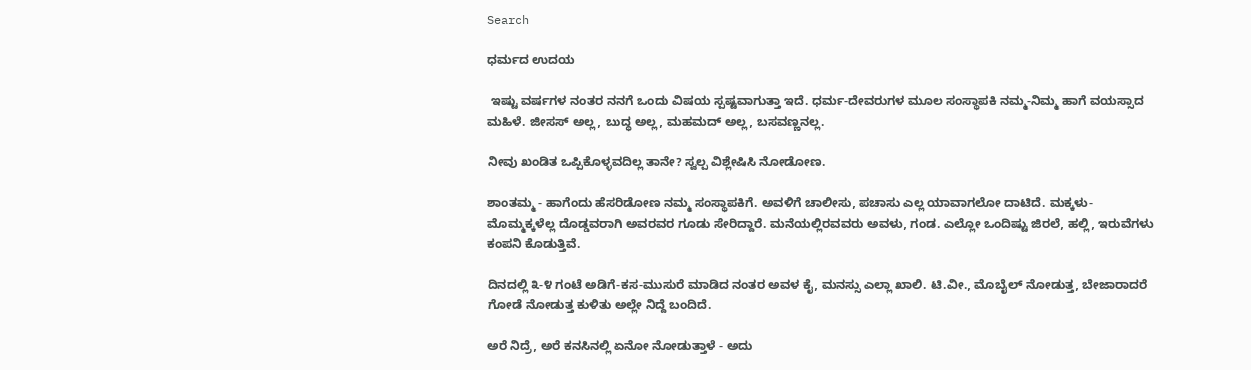Search

ಧರ್ಮದ ಉದಯ

 ಇಷ್ಟು ವರ್ಷಗಳ ನಂತರ ನನಗೆ ಒಂದು ವಿಷಯ ಸ್ಪಷ್ಟವಾಗುತ್ತಾ ಇದೆ. ಧರ್ಮ-ದೇವರುಗಳ ಮೂಲ ಸಂಸ್ಥಾಪಕಿ ನಮ್ಮ-ನಿಮ್ಮ ಹಾಗೆ ವಯಸ್ಸಾದ ಮಹಿಳೆ. ಜೀಸಸ್ ಅಲ್ಲ, ಬುದ್ಧ ಅಲ್ಲ, ಮಹಮದ್ ಅಲ್ಲ, ಬಸವಣ್ಣನಲ್ಲ.

ನೀವು ಖಂಡಿತ ಒಪ್ಪಿಕೊಳ್ಳವದಿಲ್ಲ ತಾನೇ? ಸ್ವಲ್ಪ ವಿಶ್ಲೇಷಿಸಿ ನೋಡೋಣ.

ಶಾಂತಮ್ಮ - ಹಾಗೆಂದು ಹೆಸರಿಡೋಣ ನಮ್ಮ ಸಂಸ್ಥಾಪಕಿಗೆ. ಅವಳಿಗೆ ಚಾಲೀಸು, ಪಚಾಸು ಎಲ್ಲ ಯಾವಾಗಲೋ ದಾಟಿದೆ. ಮಕ್ಕಳು-ಮೊಮ್ಮಕ್ಕಳೆಲ್ಲ ದೊಡ್ಡವರಾಗಿ ಅವರವರ ಗೂಡು ಸೇರಿದ್ದಾರೆ. ಮನೆಯಲ್ಲಿರವವರು ಅವಳು, ಗಂಡ. ಎಲ್ಲೋ ಒಂದಿಷ್ಟು ಜಿರಲೆ, ಹಲ್ಲಿ, ಇರುವೆಗಳು ಕಂಪನಿ ಕೊಡುತ್ತಿವೆ.

ದಿನದಲ್ಲಿ ೩-೪ ಗಂಟೆ ಅಡಿಗೆ-ಕಸ-ಮುಸುರೆ ಮಾಡಿದ ನಂತರ ಅವಳ ಕೈ, ಮನಸ್ಸು ಎಲ್ಲಾ ಖಾಲಿ. ಟಿ.ವೀ., ಮೊಬೈಲ್ ನೋಡುತ್ತ, ಬೇಜಾರಾದರೆ ಗೋಡೆ ನೋಡುತ್ತ ಕುಳಿತು ಅಲ್ಲೇ ನಿದ್ದೆ ಬಂದಿದೆ.

ಅರೆ ನಿದ್ರೆ, ಅರೆ ಕನಸಿನಲ್ಲಿ ಏನೋ ನೋಡುತ್ತಾಳೆ - ಅದು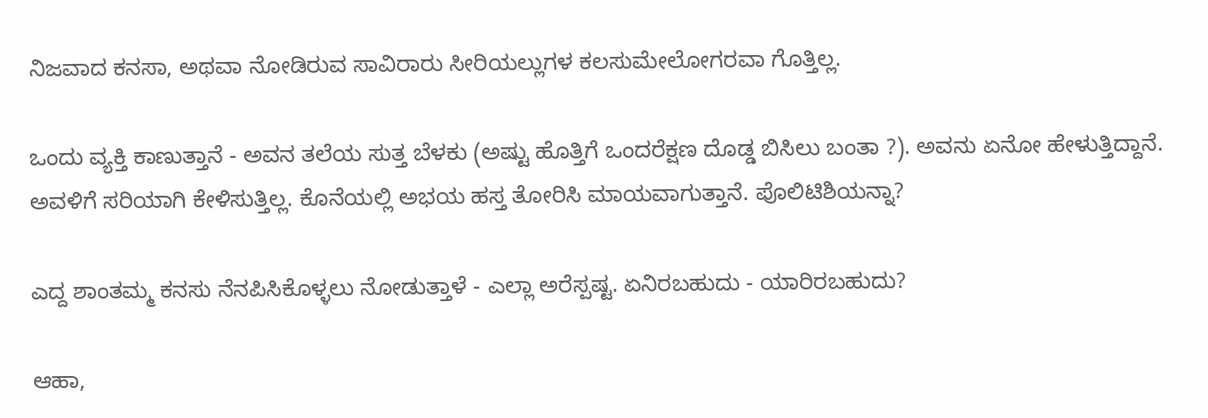ನಿಜವಾದ ಕನಸಾ, ಅಥವಾ ನೋಡಿರುವ ಸಾವಿರಾರು ಸೀರಿಯಲ್ಲುಗಳ ಕಲಸುಮೇಲೋಗರವಾ ಗೊತ್ತಿಲ್ಲ.

ಒಂದು ವ್ಯಕ್ತಿ ಕಾಣುತ್ತಾನೆ - ಅವನ ತಲೆಯ ಸುತ್ತ ಬೆಳಕು (ಅಷ್ಟು ಹೊತ್ತಿಗೆ ಒಂದರೆಕ್ಷಣ ದೊಡ್ಡ ಬಿಸಿಲು ಬಂತಾ ?). ಅವನು ಏನೋ ಹೇಳುತ್ತಿದ್ದಾನೆ. ಅವಳಿಗೆ ಸರಿಯಾಗಿ ಕೇಳಿಸುತ್ತಿಲ್ಲ. ಕೊನೆಯಲ್ಲಿ ಅಭಯ ಹಸ್ತ ತೋರಿಸಿ ಮಾಯವಾಗುತ್ತಾನೆ. ಪೊಲಿಟಿಶಿಯನ್ನಾ?

ಎದ್ದ ಶಾಂತಮ್ಮ ಕನಸು ನೆನಪಿಸಿಕೊಳ್ಳಲು ನೋಡುತ್ತಾಳೆ - ಎಲ್ಲಾ ಅರೆಸ್ಪಷ್ಟ. ಏನಿರಬಹುದು - ಯಾರಿರಬಹುದು?

ಆಹಾ,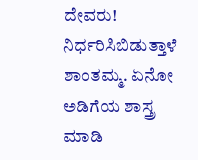ದೇವರು! ನಿರ್ಧರಿಸಿಬಿಡುತ್ತಾಳೆ ಶಾಂತಮ್ಮ. ಏನೋ ಅಡಿಗೆಯ ಶಾಸ್ತ್ರ ಮಾಡಿ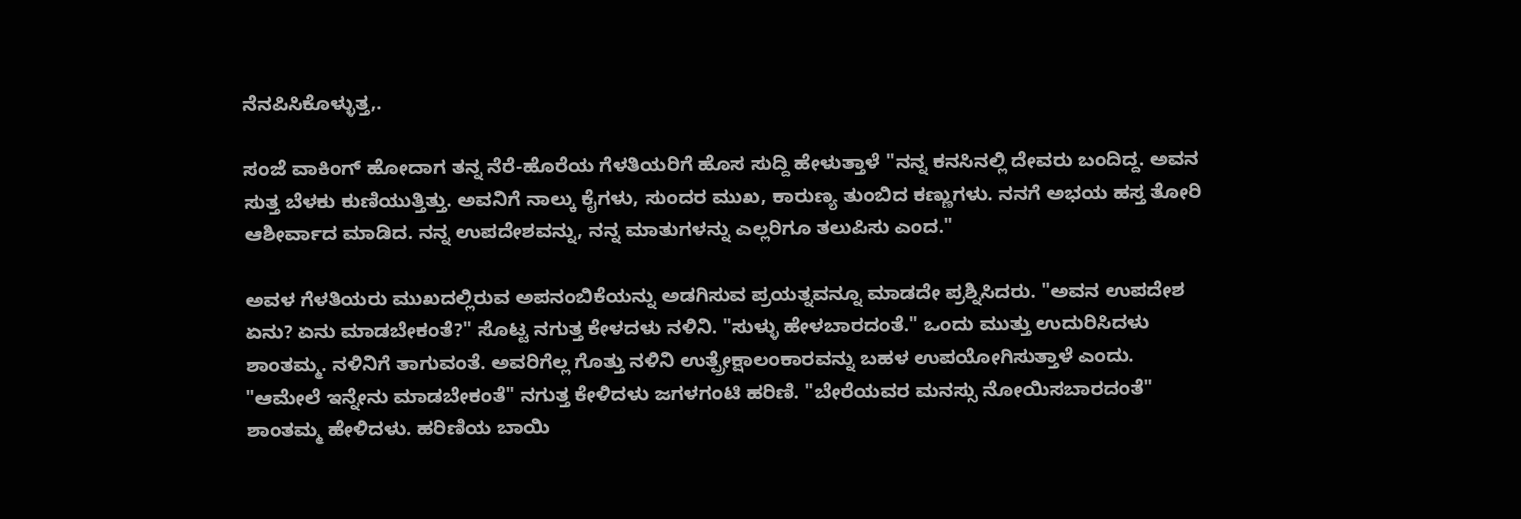ನೆನಪಿಸಿಕೊಳ್ಳುತ್ತ,.

ಸಂಜೆ ವಾಕಿಂಗ್ ಹೋದಾಗ ತನ್ನ ನೆರೆ-ಹೊರೆಯ ಗೆಳತಿಯರಿಗೆ ಹೊಸ ಸುದ್ದಿ ಹೇಳುತ್ತಾಳೆ "ನನ್ನ ಕನಸಿನಲ್ಲಿ ದೇವರು ಬಂದಿದ್ದ. ಅವನ ಸುತ್ತ ಬೆಳಕು ಕುಣಿಯುತ್ತಿತ್ತು. ಅವನಿಗೆ ನಾಲ್ಕು ಕೈಗಳು, ಸುಂದರ ಮುಖ, ಕಾರುಣ್ಯ ತುಂಬಿದ ಕಣ್ಣುಗಳು. ನನಗೆ ಅಭಯ ಹಸ್ತ ತೋರಿ ಆಶೀರ್ವಾದ ಮಾಡಿದ. ನನ್ನ ಉಪದೇಶವನ್ನು, ನನ್ನ ಮಾತುಗಳನ್ನು ಎಲ್ಲರಿಗೂ ತಲುಪಿಸು ಎಂದ."

ಅವಳ ಗೆಳತಿಯರು ಮುಖದಲ್ಲಿರುವ ಅಪನಂಬಿಕೆಯನ್ನು ಅಡಗಿಸುವ ಪ್ರಯತ್ನವನ್ನೂ ಮಾಡದೇ ಪ್ರಶ್ನಿಸಿದರು. "ಅವನ ಉಪದೇಶ ಏನು? ಏನು ಮಾಡಬೇಕಂತೆ?" ಸೊಟ್ಟ ನಗುತ್ತ ಕೇಳದಳು ನಳಿನಿ. "ಸುಳ್ಳು ಹೇಳಬಾರದಂತೆ." ಒಂದು ಮುತ್ತು ಉದುರಿಸಿದಳು ಶಾಂತಮ್ಮ. ನಳಿನಿಗೆ ತಾಗುವಂತೆ. ಅವರಿಗೆಲ್ಲ ಗೊತ್ತು ನಳಿನಿ ಉತ್ಪ್ರೇಕ್ಷಾಲಂಕಾರವನ್ನು ಬಹಳ ಉಪಯೋಗಿಸುತ್ತಾಳೆ ಎಂದು. "ಆಮೇಲೆ ಇನ್ನೇನು ಮಾಡಬೇಕಂತೆ" ನಗುತ್ತ ಕೇಳಿದಳು ಜಗಳಗಂಟಿ ಹರಿಣಿ. "ಬೇರೆಯವರ ಮನಸ್ಸು ನೋಯಿಸಬಾರದಂತೆ" ಶಾಂತಮ್ಮ ಹೇಳಿದಳು. ಹರಿಣಿಯ ಬಾಯಿ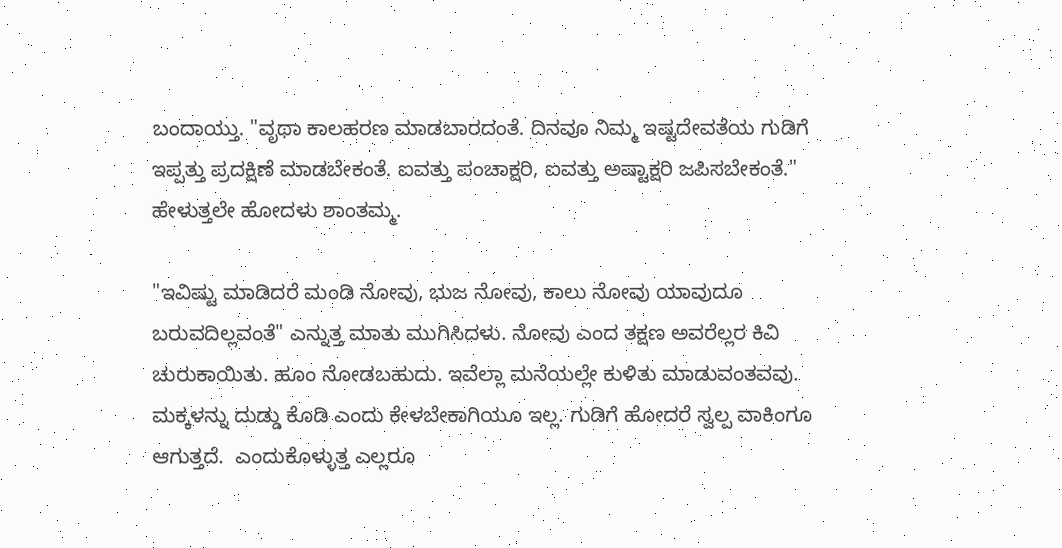ಬಂದಾಯ್ತು. "ವೃಥಾ ಕಾಲಹರಣ ಮಾಡಬಾರದಂತೆ. ದಿನವೂ ನಿಮ್ಮ ಇಷ್ಟದೇವತೆಯ ಗುಡಿಗೆ ಇಪ್ಪತ್ತು ಪ್ರದಕ್ಷಿಣೆ ಮಾಡಬೇಕಂತೆ. ಐವತ್ತು ಪಂಚಾಕ್ಷರಿ, ಐವತ್ತು ಅಷ್ಟಾಕ್ಷರಿ ಜಪಿಸಬೇಕಂತೆ." ಹೇಳುತ್ತಲೇ ಹೋದಳು ಶಾಂತಮ್ಮ.

"ಇವಿಷ್ಟು ಮಾಡಿದರೆ ಮಂಡಿ ನೋವು, ಭುಜ ನೋವು, ಕಾಲು ನೋವು ಯಾವುದೂ ಬರುವದಿಲ್ಲವಂತೆ" ಎನ್ನುತ್ತ ಮಾತು ಮುಗಿಸಿದಳು. ನೋವು ಎಂದ ತಕ್ಷಣ ಅವರೆಲ್ಲರ ಕಿವಿ ಚುರುಕಾಯಿತು. ಹೂಂ ನೋಡಬಹುದು. ಇವೆಲ್ಲಾ ಮನೆಯಲ್ಲೇ ಕುಳಿತು ಮಾಡುವಂತವವು. ಮಕ್ಕಳನ್ನು ದುಡ್ಡು ಕೊಡಿ ಎಂದು ಕೇಳಬೇಕಾಗಿಯೂ ಇಲ್ಲ. ಗುಡಿಗೆ ಹೋದರೆ ಸ್ವಲ್ಪ ವಾಕಿಂಗೂ ಆಗುತ್ತದೆ.  ಎಂದುಕೊಳ್ಳುತ್ತ ಎಲ್ಲರೂ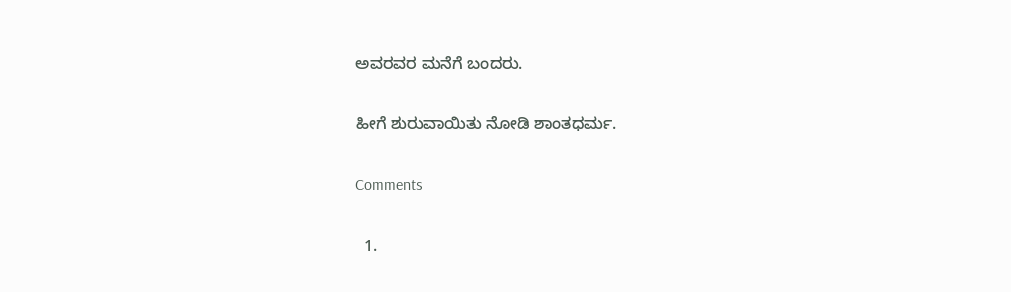ಅವರವರ ಮನೆಗೆ ಬಂದರು.

ಹೀಗೆ ಶುರುವಾಯಿತು ನೋಡಿ ಶಾಂತಧರ್ಮ.

Comments

  1.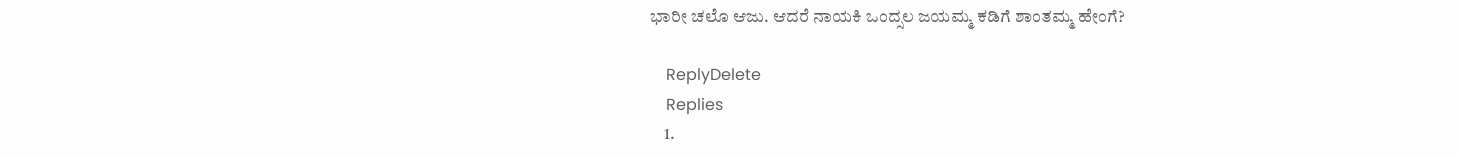ಭಾರೀ ಚಲೊ ಆಜು. ಆದರೆ ನಾಯಕಿ ಒಂದ್ಸಲ ಜಯಮ್ಮ ಕಡಿಗೆ ಶಾಂತಮ್ಮ ಹೇಂಗೆ?

    ReplyDelete
    Replies
    1.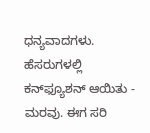ಧನ್ಯವಾದಗಳು. ಹೆಸರುಗಳಲ್ಲಿ ಕನ್‌ಫ್ಯೂಶನ್ ಆಯಿತು - ಮರವು. ಈಗ ಸರಿ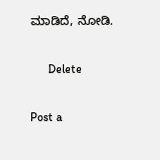ಮಾಡಿದೆ, ನೋಡಿ.

      Delete

Post a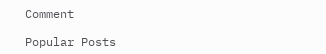Comment

Popular Posts